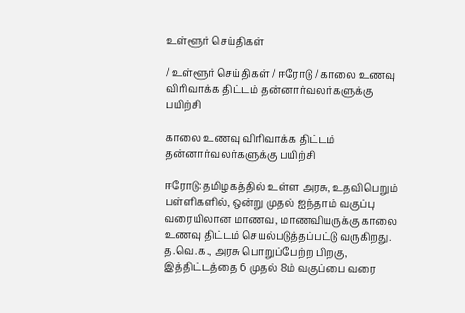உள்ளூர் செய்திகள்

/ உள்ளூர் செய்திகள் / ஈரோடு / காலை உணவு விரிவாக்க திட்டம் தன்னார்வலர்களுக்கு பயிற்சி

காலை உணவு விரிவாக்க திட்டம் தன்னார்வலர்களுக்கு பயிற்சி

ஈரோடு:தமிழகத்தில் உள்ள அரசு, உதவிபெறும் பள்ளிகளில், ஒன்று முதல் ஐந்தாம் வகுப்பு வரையிலான மாணவ, மாணவியருக்கு காலை உணவு திட்டம் செயல்படுத்தப்பட்டு வருகிறது. த.வெ.க., அரசு பொறுப்பேற்ற பிறகு, இத்திட்டத்தை 6 முதல் 8ம் வகுப்பை வரை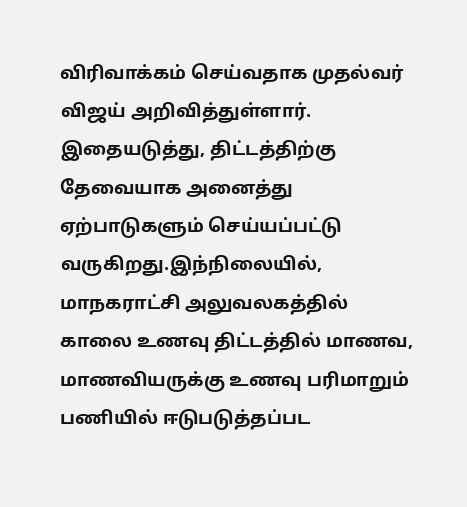விரிவாக்கம் செய்வதாக முதல்வர் விஜய் அறிவித்துள்ளார். இதையடுத்து, திட்டத்திற்கு தேவையாக அனைத்து ஏற்பாடுகளும் செய்யப்பட்டு வருகிறது.இந்நிலையில், மாநகராட்சி அலுவலகத்தில் காலை உணவு திட்டத்தில் மாணவ, மாணவியருக்கு உணவு பரிமாறும் பணியில் ஈடுபடுத்தப்பட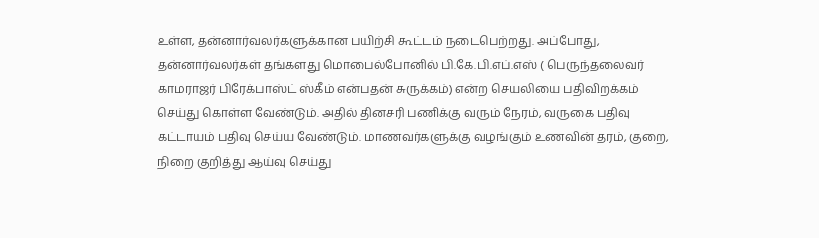உள்ள, தன்னார்வலர்களுக்கான பயிற்சி கூட்டம் நடைபெற்றது. அப்போது, தன்னார்வலர்கள் தங்களது மொபைல்போனில் பி.கே.பி.எப்.எஸ் ( பெருந்தலைவர் காமராஜர் பிரேக்பாஸ்ட் ஸ்கீம் என்பதன் சுருக்கம்) என்ற செயலியை பதிவிறக்கம் செய்து கொள்ள வேண்டும். அதில் தினசரி பணிக்கு வரும் நேரம், வருகை பதிவு கட்டாயம் பதிவு செய்ய வேண்டும். மாணவர்களுக்கு வழங்கும் உணவின் தரம், குறை, நிறை குறித்து ஆய்வு செய்து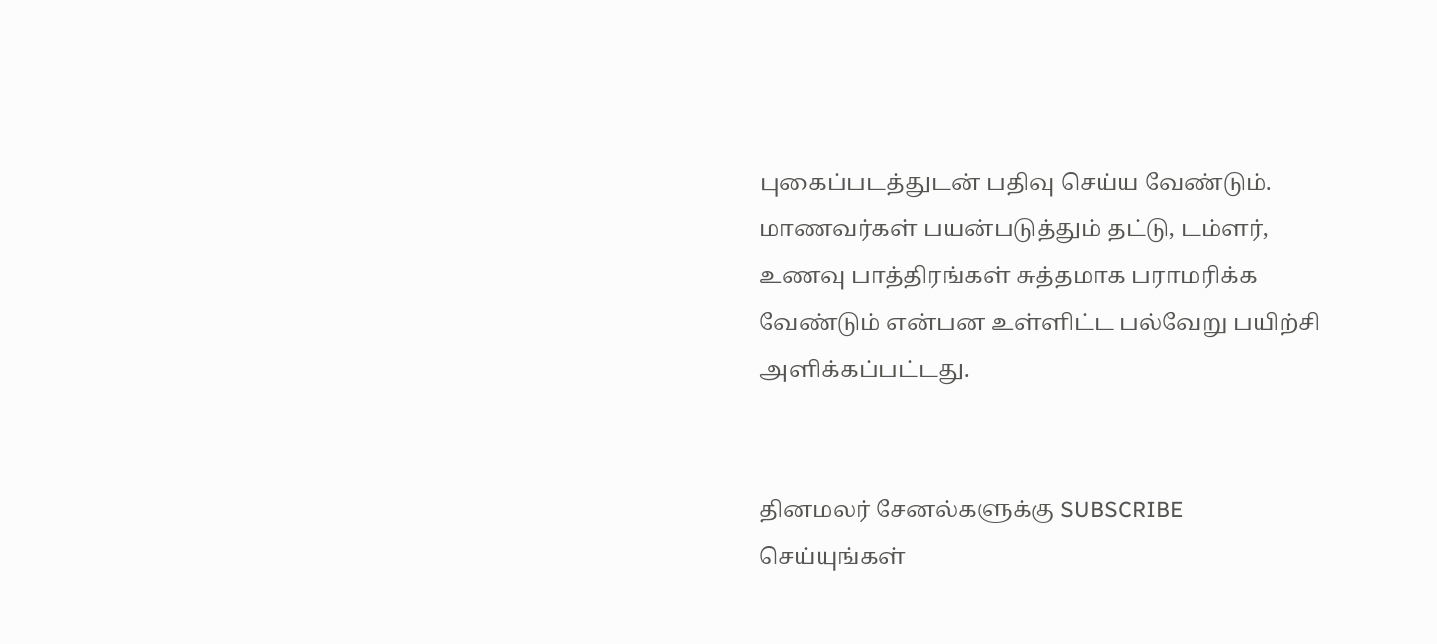புகைப்படத்துடன் பதிவு செய்ய வேண்டும். மாணவர்கள் பயன்படுத்தும் தட்டு, டம்ளர், உணவு பாத்திரங்கள் சுத்தமாக பராமரிக்க வேண்டும் என்பன உள்ளிட்ட பல்வேறு பயிற்சி அளிக்கப்பட்டது.


தினமலர் சேனல்களுக்கு SUBSCRIBE செய்யுங்கள்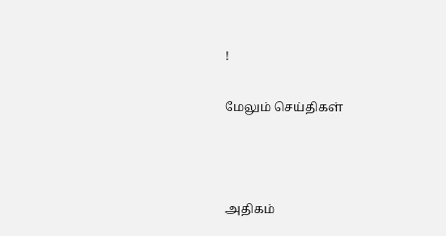!

மேலும் செய்திகள்



அதிகம்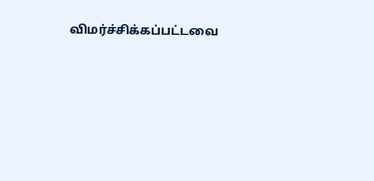விமர்ச்சிக்கப்பட்டவை